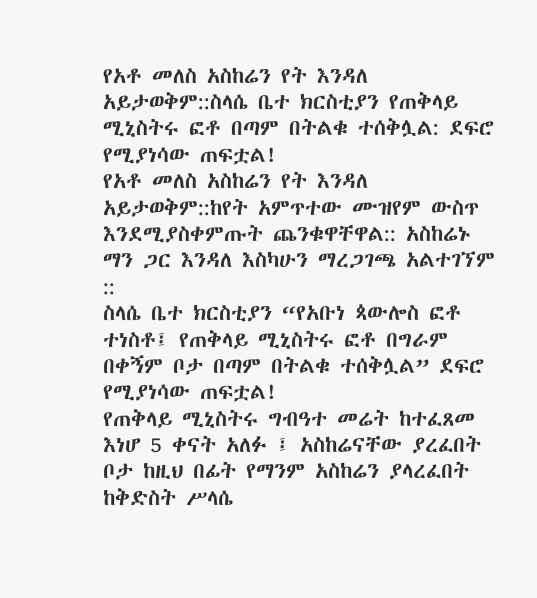የአቶ መለስ አስከሬን የት እንዳለ አይታወቅም::ስላሴ ቤተ ክርስቲያን የጠቅላይ ሚኒስትሩ ፎቶ በጣም በትልቁ ተሰቅሏል: ደፍሮ የሚያነሳው ጠፍቷል!
የአቶ መለስ አስከሬን የት እንዳለ አይታወቅም::ከየት አምጥተው ሙዝየም ውስጥ እንደሚያስቀምጡት ጨንቁዋቸዋል:: አስከሬኑ ማን ጋር እንዳለ እስካሁን ማረጋገጫ አልተገኘም ::
ስላሴ ቤተ ክርስቲያን “የአቡነ ጳውሎስ ፎቶ ተነስቶ፤ የጠቅላይ ሚኒስትሩ ፎቶ በግራም በቀኝም ቦታ በጣም በትልቁ ተሰቅሏል” ደፍሮ የሚያነሳው ጠፍቷል!
የጠቅላይ ሚኒስትሩ ግብዓተ መሬት ከተፈጸመ እነሆ 5 ቀናት አለፉ ፤ አስከሬናቸው ያረፈበት ቦታ ከዚህ በፊት የማንም አስከሬን ያላረፈበት ከቅድስት ሥላሴ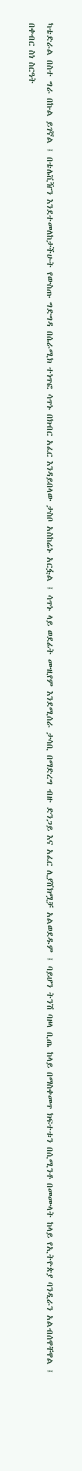ካቴድራል በስተ ግራ በኩል ይገኛል ፤ በቴሌቪዥን እንደተመለከታችሁት የውስጡ ግድግዳ በሴራሚክ ተነጥፎ ሳጥኑ በክብር አፈር እንዳይበላው ታስቦ አስከሬኑ አርፏል ፤ ሳጥኑ ላይ ወደፊት ሙዚየም እንደሚሰራ ታሳቢ በማድረግ ብዙ ድንጋይ እና አፈር ሊያሸክሟቻ አልወደዱም ፤ ባይሆን ትንሽ ባዞላ ቢጤ ከላይ በማስቀመጥ ክፍተቱን በሲሚንቶ በመሙላት ከላይ የኢትዮጵያ ባንዲራን አልብሰዋቸዋል ፤
በቀብር ስነ ስርዓት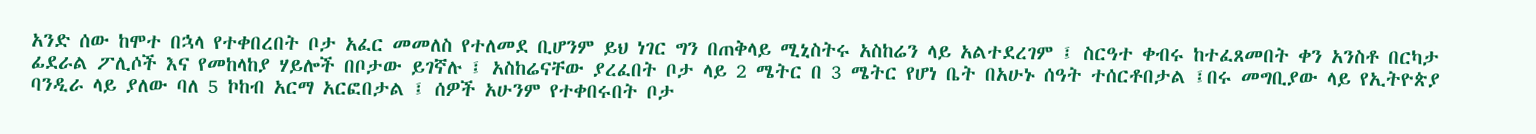አንድ ሰው ከሞተ በኋላ የተቀበረበት ቦታ አፈር መመለስ የተለመደ ቢሆንም ይህ ነገር ግን በጠቅላይ ሚኒስትሩ አስከሬን ላይ አልተደረገም ፤ ስርዓተ ቀብሩ ከተፈጸመበት ቀን አንስቶ በርካታ ፊደራል ፖሊሶች እና የመከላከያ ሃይሎች በቦታው ይገኛሉ ፤ አስከሬናቸው ያረፈበት ቦታ ላይ 2 ሜትር በ 3 ሜትር የሆነ ቤት በአሁኑ ሰዓት ተሰርቶበታል ፤በሩ መግቢያው ላይ የኢትዮጵያ ባንዲራ ላይ ያለው ባለ 5 ኮከብ አርማ አርፎበታል ፤ ሰዎች አሁንም የተቀበሩበት ቦታ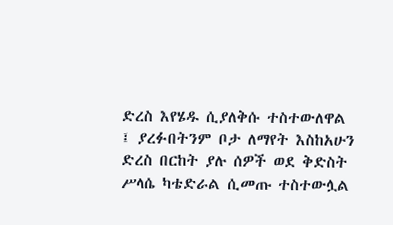ድረስ እየሄዱ ሲያለቅሱ ተስተውለዋል ፤ ያረፉበትንም ቦታ ለማየት እስከአሁን ድረስ በርከት ያሉ ሰዎች ወደ ቅድስት ሥላሴ ካቴድራል ሲመጡ ተስተውሏል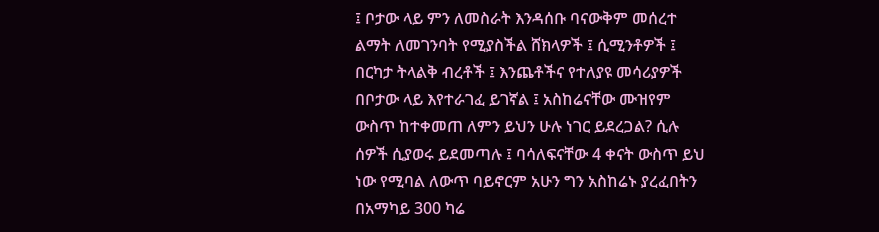፤ ቦታው ላይ ምን ለመስራት እንዳሰቡ ባናውቅም መሰረተ ልማት ለመገንባት የሚያስችል ሸክላዎች ፤ ሲሚንቶዎች ፤ በርካታ ትላልቅ ብረቶች ፤ እንጨቶችና የተለያዩ መሳሪያዎች በቦታው ላይ እየተራገፈ ይገኛል ፤ አስከሬናቸው ሙዝየም ውስጥ ከተቀመጠ ለምን ይህን ሁሉ ነገር ይደረጋል? ሲሉ ሰዎች ሲያወሩ ይደመጣሉ ፤ ባሳለፍናቸው 4 ቀናት ውስጥ ይህ ነው የሚባል ለውጥ ባይኖርም አሁን ግን አስከሬኑ ያረፈበትን በአማካይ 300 ካሬ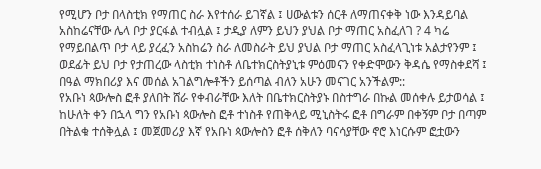የሚሆን ቦታ በላስቲክ የማጠር ስራ እየተሰራ ይገኛል ፤ ሀውልቱን ሰርቶ ለማጠናቀቅ ነው እንዳይባል አስከሬናቸው ሌላ ቦታ ያርፋል ተብሏል ፤ ታዲያ ለምን ይህን ያህል ቦታ ማጠር አስፈለገ ? 4 ካሬ የማይበልጥ ቦታ ላይ ያረፈን አስከሬን ስራ ለመስራት ይህ ያህል ቦታ ማጠር አስፈላጊነቱ አልታየንም ፤ ወደፊት ይህ ቦታ የታጠረው ላስቲክ ተነስቶ ለቤተክርስትያኒቱ ምዕመናን የቀድሞውን ቅዳሴ የማስቀደሻ ፤ በዓል ማክበሪያ እና መሰል አገልግሎቶችን ይሰጣል ብለን አሁን መናገር አንችልም::
የአቡነ ጳውሎስ ፎቶ ያለበት ሸራ የቀብራቸው እለት በቤተክርስትያኑ በስተግራ በኩል መሰቀሉ ይታወሳል ፤ ከሁለት ቀን በኋላ ግን የአቡነ ጳውሎስ ፎቶ ተነስቶ የጠቅላይ ሚኒስትሩ ፎቶ በግራም በቀኝም ቦታ በጣም በትልቁ ተሰቅሏል ፤ መጀመሪያ እኛ የአቡነ ጳውሎስን ፎቶ ሰቅለን ባናሳያቸው ኖሮ እነርሱም ፎቷውን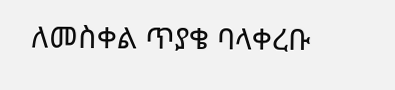ለመስቀል ጥያቄ ባላቀረቡ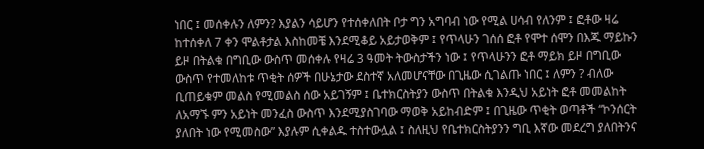ነበር ፤ መሰቀሉን ለምን? እያልን ሳይሆን የተሰቀለበት ቦታ ግን አግባብ ነው የሚል ሀሳብ የለንም ፤ ፎቶው ዛሬ ከተሰቀለ 7 ቀን ሞልቶታል እስከመቼ እንደሚቆይ አይታወቅም ፤ የጥላሁን ገሰሰ ፎቶ የሞተ ሰሞን በእጁ ማይኩን ይዞ በትልቁ በግቢው ውስጥ መሰቀሉ የዛሬ 3 ዓመት ትውስታችን ነው ፤ የጥላሁንን ፎቶ ማይክ ይዞ በግቢው ውስጥ የተመለከቱ ጥቂት ሰዎች በሁኔታው ደስተኛ አለመሆናቸው በጊዜው ሲገልጡ ነበር ፤ ለምን ? ብለው ቢጠይቁም መልስ የሚመልስ ሰው አይገኝም ፤ ቤተክርስትያን ውስጥ በትልቁ እንዲህ አይነት ፎቶ መመልከት ለአማኙ ምን አይነት መንፈስ ውስጥ እንደሚያስገባው ማወቅ አይከብድም ፤ በጊዜው ጥቂት ወጣቶች “ኮንሰርት ያለበት ነው የሚመስው” እያሉም ሲቀልዱ ተስተውሏል ፤ ስለዚህ የቤተክርስትያንን ግቢ እኛው መደረግ ያለበትንና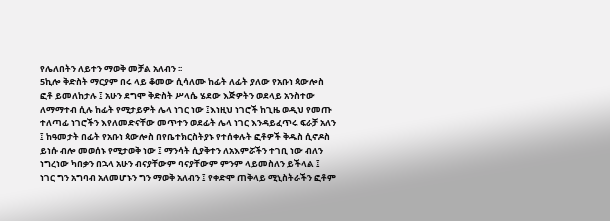የሌለበትን ለይተን ማወቅ መቻል አለብን ፡፡
5ኪሎ ቅድስት ማርያም በሩ ላይ ቆመው ሲሳለሙ ከፊት ለፊት ያለው የአቡነ ጳውሎስ ፎቶ ይመለከታሉ ፤ አሁን ደግሞ ቅድስት ሥላሴ ሄደው እጅዎትን ወደላይ አንስተው ለማማተብ ሲሉ ከፊት የሚታይዎት ሌላ ነገር ነው ፤እነዚህ ነገሮች ከጊዜ ወዲህ የመጡ ተለጣፊ ነገሮችን እየለመድናቸው መጥተን ወደፊት ሌላ ነገር እንዳይፈጥሩ ፍራቻ አለን ፤ ከዓመታት በፊት የአቡነ ጳውሎስ በየቤተክርስትያኑ የተሰቀሉት ፎቶዎች ቅዱስ ሲኖዶስ ይነሱ ብሎ መወሰኑ የሚታወቅ ነው ፤ ማንሳት ሲያቅተን ለአእምሯችን ተገቢ ነው ብለን ነግረነው ካበቃን በኋላ አሁን ብናያቸውም ባናያቸውም ምንም ላይመስለን ይችላል ፤ ነገር ግን አግባብ አለመሆኑን ግን ማወቅ አለብን ፤ የቀድሞ ጠቅላይ ሚኒስትራችን ፎቶም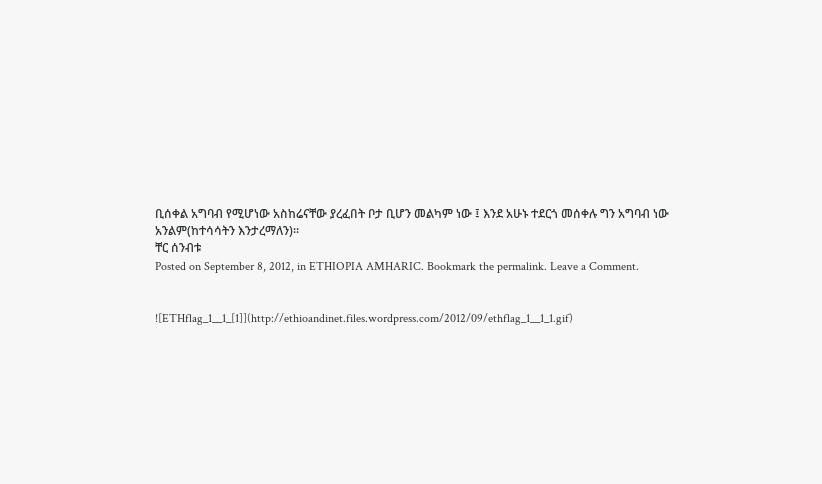ቢሰቀል አግባብ የሚሆነው አስከሬናቸው ያረፈበት ቦታ ቢሆን መልካም ነው ፤ እንደ አሁኑ ተደርጎ መሰቀሉ ግን አግባብ ነው አንልም(ከተሳሳትን እንታረማለን)፡፡
ቸር ሰንብቱ
Posted on September 8, 2012, in ETHIOPIA AMHARIC. Bookmark the permalink. Leave a Comment.


![ETHflag_1__1_[1]](http://ethioandinet.files.wordpress.com/2012/09/ethflag_1__1_1.gif)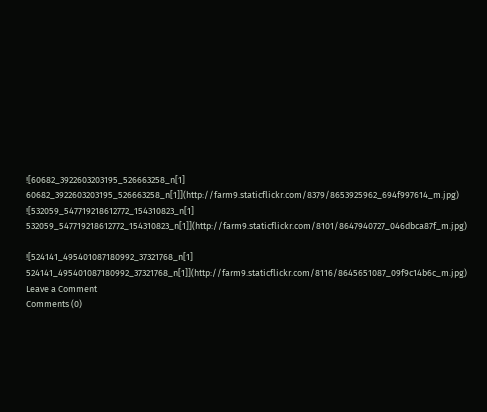![60682_3922603203195_526663258_n[1] 60682_3922603203195_526663258_n[1]](http://farm9.staticflickr.com/8379/8653925962_694f997614_m.jpg)
![532059_547719218612772_154310823_n[1] 532059_547719218612772_154310823_n[1]](http://farm9.staticflickr.com/8101/8647940727_046dbca87f_m.jpg)

![524141_495401087180992_37321768_n[1] 524141_495401087180992_37321768_n[1]](http://farm9.staticflickr.com/8116/8645651087_09f9c14b6c_m.jpg)
Leave a Comment
Comments (0)